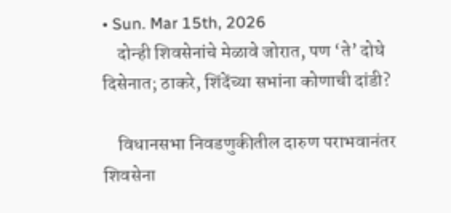• Sun. Mar 15th, 2026
    दोन्ही शिवसेनांचे मेळावे जोरात, पण ‘ते’ दोघे दिसेनात; ठाकरे, शिंदेंच्या सभांना कोणाची दांडी?

    विधानसभा निवडणुकीतील दारुण पराभवानंतर शिवसेना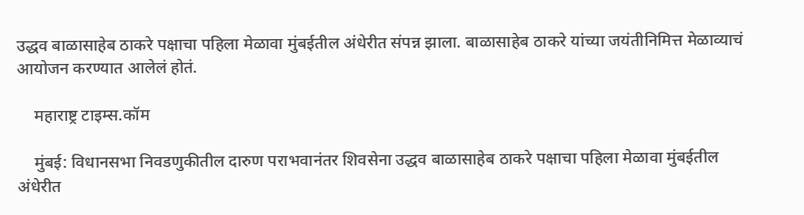उद्धव बाळासाहेब ठाकरे पक्षाचा पहिला मेळावा मुंबईतील अंधेरीत संपन्न झाला. बाळासाहेब ठाकरे यांच्या जयंतीनिमित्त मेळाव्याचं आयोजन करण्यात आलेलं होतं.

    महाराष्ट्र टाइम्स.कॉम

    मुंबई: विधानसभा निवडणुकीतील दारुण पराभवानंतर शिवसेना उद्धव बाळासाहेब ठाकरे पक्षाचा पहिला मेळावा मुंबईतील अंधेरीत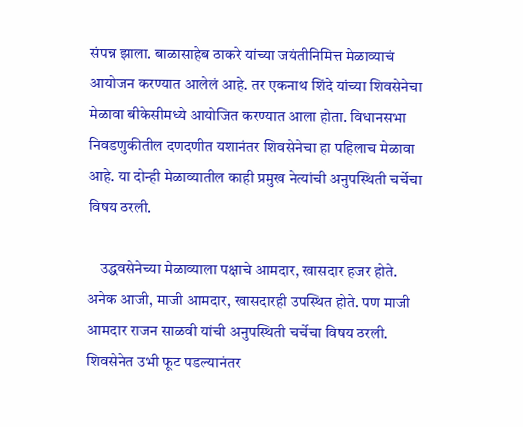संपन्न झाला. बाळासाहेब ठाकरे यांच्या जयंतीनिमित्त मेळाव्याचं आयोजन करण्यात आलेलं आहे. तर एकनाथ शिंदे यांच्या शिवसेनेचा मेळावा बीकेसीमध्ये आयोजित करण्यात आला होता. विधानसभा निवडणुकीतील दणदणीत यशानंतर शिवसेनेचा हा पहिलाच मेळावा आहे. या दोन्ही मेळाव्यातील काही प्रमुख नेत्यांची अनुपस्थिती चर्चेचा विषय ठरली.

    उद्धवसेनेच्या मेळाव्याला पक्षाचे आमदार, खासदार हजर होते. अनेक आजी, माजी आमदार, खासदारही उपस्थित होते. पण माजी आमदार राजन साळवी यांची अनुपस्थिती चर्चेचा विषय ठरली. शिवसेनेत उभी फूट पडल्यानंतर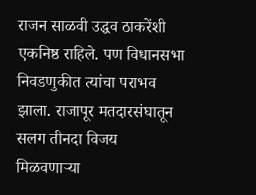राजन साळवी उद्धव ठाकरेंशी एकनिष्ठ राहिले. पण विधानसभा निवडणुकीत त्यांचा पराभव झाला. राजापूर मतदारसंघातून सलग तीनदा विजय मिळवणाऱ्या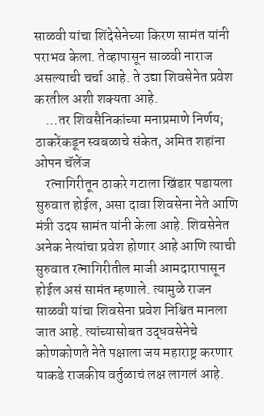साळवी यांचा शिंदेसेनेच्या किरण सामंत यांनी पराभव केला. तेव्हापासून साळवी नाराज असल्याची चर्चा आहे. ते उद्या शिवसेनेत प्रवेश करतील अशी शक्यता आहे.
    …तर शिवसैनिकांच्या मनाप्रमाणे निर्णय; ठाकरेंकडून स्वबळाचे संकेत, अमित शहांना ओपन चॅलेंज
    रत्नागिरीतून ठाकरे गटाला खिंडार पडायला सुरुवात होईल, असा दावा शिवसेना नेते आणि मंत्री उदय सामंत यांनी केला आहे. शिवसेनेत अनेक नेत्यांचा प्रवेश होणार आहे आणि त्याची सुरुवात रत्नागिरीतील माजी आमदारापासून होईल असं सामंत म्हणाले. त्यामुळे राजन साळवी यांचा शिवसेना प्रवेश निश्चित मानला जात आहे. त्यांच्यासोबत उद्धवसेनेचे कोणकोणते नेते पक्षाला जय महाराष्ट्र करणार याकडे राजकीय वर्तुळाचं लक्ष लागलं आहे.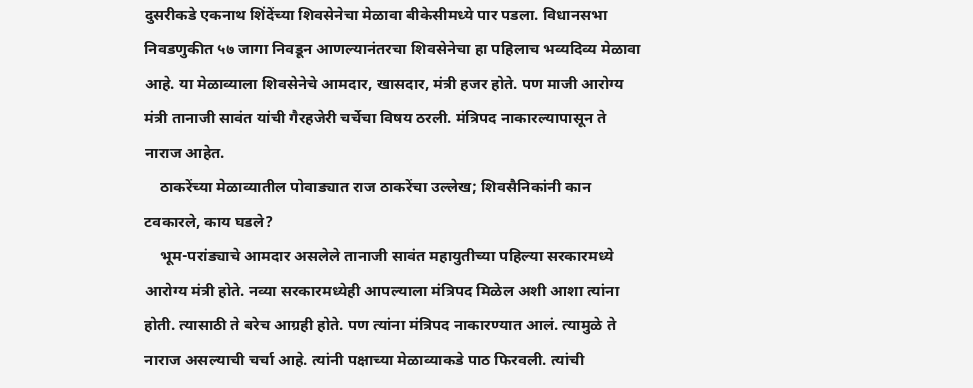दुसरीकडे एकनाथ शिंदेंच्या शिवसेनेचा मेळावा बीकेसीमध्ये पार पडला. विधानसभा निवडणुकीत ५७ जागा निवडून आणल्यानंतरचा शिवसेनेचा हा पहिलाच भव्यदिव्य मेळावा आहे. या मेळाव्याला शिवसेनेचे आमदार, खासदार, मंत्री हजर होते. पण माजी आरोग्य मंत्री तानाजी सावंत यांची गैरहजेरी चर्चेचा विषय ठरली. मंत्रिपद नाकारल्यापासून ते नाराज आहेत.
    ठाकरेंच्या मेळाव्यातील पोवाड्यात राज ठाकरेंचा उल्लेख; शिवसैनिकांनी कान टवकारले, काय घडले?
    भूम-परांड्याचे आमदार असलेले तानाजी सावंत महायुतीच्या पहिल्या सरकारमध्ये आरोग्य मंत्री होते. नव्या सरकारमध्येही आपल्याला मंत्रिपद मिळेल अशी आशा त्यांना होती. त्यासाठी ते बरेच आग्रही होते. पण त्यांना मंत्रिपद नाकारण्यात आलं. त्यामुळे ते नाराज असल्याची चर्चा आहे. त्यांनी पक्षाच्या मेळाव्याकडे पाठ फिरवली. त्यांची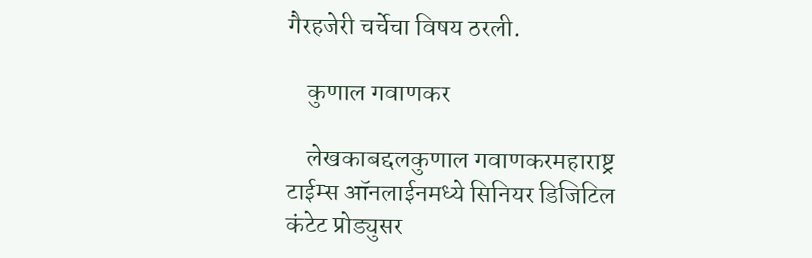गैरहजेरी चर्चेचा विषय ठरली.

    कुणाल गवाणकर

    लेखकाबद्दलकुणाल गवाणकरमहाराष्ट्र टाईम्स ऑनलाईनमध्ये सिनियर डिजिटिल कंटेट प्रोड्युसर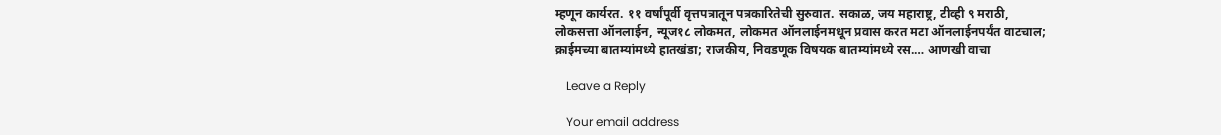म्हणून कार्यरत. ११ वर्षांपूर्वी वृत्तपत्रातून पत्रकारितेची सुरुवात. सकाळ, जय महाराष्ट्र, टीव्ही ९ मराठी, लोकसत्ता ऑनलाईन, न्यूज१८ लोकमत, लोकमत ऑनलाईनमधून प्रवास करत मटा ऑनलाईनपर्यंत वाटचाल; क्राईमच्या बातम्यांमध्ये हातखंडा; राजकीय, निवडणूक विषयक बातम्यांमध्ये रस.… आणखी वाचा

    Leave a Reply

    Your email address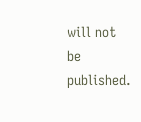will not be published.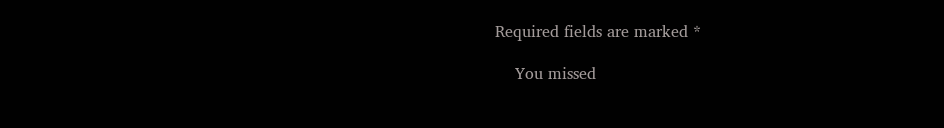Required fields are marked *

    You missed